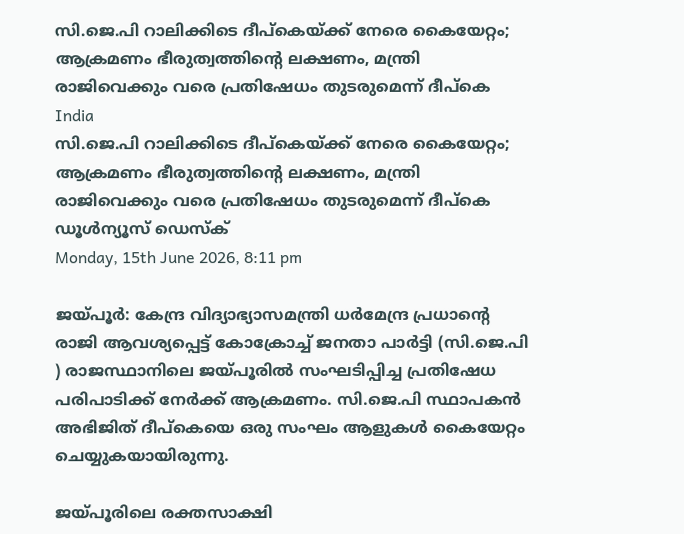സി.ജെ.പി റാലിക്കിടെ ദീപ്‌കെയ്ക്ക് നേരെ കൈയേറ്റം; ആക്രമണം ഭീരുത്വത്തിന്റെ ലക്ഷണം, മന്ത്രി രാജിവെക്കും വരെ പ്രതിഷേധം തുടരുമെന്ന് ദീപ്‌കെ
India
സി.ജെ.പി റാലിക്കിടെ ദീപ്‌കെയ്ക്ക് നേരെ കൈയേറ്റം; ആക്രമണം ഭീരുത്വത്തിന്റെ ലക്ഷണം, മന്ത്രി രാജിവെക്കും വരെ പ്രതിഷേധം തുടരുമെന്ന് ദീപ്‌കെ
ഡൂള്‍ന്യൂസ് ഡെസ്‌ക്
Monday, 15th June 2026, 8:11 pm

ജയ്പൂര്‍: കേന്ദ്ര വിദ്യാഭ്യാസമന്ത്രി ധര്‍മേന്ദ്ര പ്രധാന്റെ രാജി ആവശ്യപ്പെട്ട് കോക്രോച്ച് ജനതാ പാര്‍ട്ടി (സി.ജെ.പി ) രാജസ്ഥാനിലെ ജയ്പൂരില്‍ സംഘടിപ്പിച്ച പ്രതിഷേധ പരിപാടിക്ക് നേര്‍ക്ക് ആക്രമണം. സി.ജെ.പി സ്ഥാപകന്‍ അഭിജിത് ദീപ്‌കെയെ ഒരു സംഘം ആളുകള്‍ കൈയേറ്റം ചെയ്യുകയായിരുന്നു.

ജയ്പൂരിലെ രക്തസാക്ഷി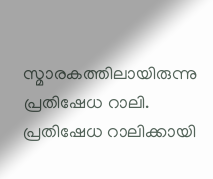സ്മാരകത്തിലായിരുന്നു പ്രതിഷേധ റാലി. പ്രതിഷേധ റാലിക്കായി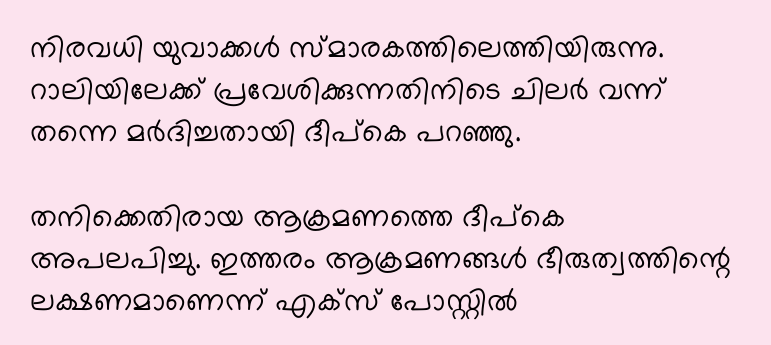നിരവധി യുവാക്കള്‍ സ്മാരകത്തിലെത്തിയിരുന്നു. റാലിയിലേക്ക് പ്രവേശിക്കുന്നതിനിടെ ചിലര്‍ വന്ന് തന്നെ മര്‍ദിച്ചതായി ദീപ്‌കെ പറഞ്ഞു.

തനിക്കെതിരായ ആക്രമണത്തെ ദീപ്‌കെ അപലപിച്ചു. ഇത്തരം ആക്രമണങ്ങള്‍ ഭീരുത്വത്തിന്റെ ലക്ഷണമാണെന്ന് എക്‌സ് പോസ്റ്റില്‍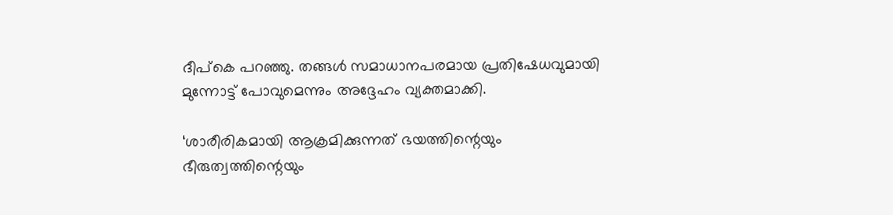ദീപ്‌കെ പറഞ്ഞു. തങ്ങള്‍ സമാധാനപരമായ പ്രതിഷേധവുമായി മുന്നോട്ട് പോവുമെന്നും അദ്ദേഹം വ്യക്തമാക്കി.

‘ശാരീരികമായി ആക്രമിക്കുന്നത് ഭയത്തിന്റെയും ഭീരുത്വത്തിന്റെയും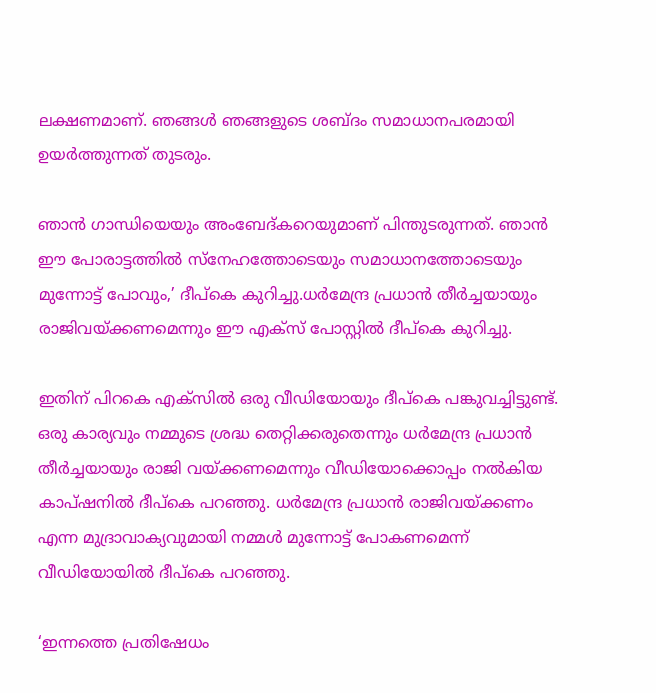ലക്ഷണമാണ്. ഞങ്ങള്‍ ഞങ്ങളുടെ ശബ്ദം സമാധാനപരമായി ഉയര്‍ത്തുന്നത് തുടരും.

ഞാന്‍ ഗാന്ധിയെയും അംബേദ്കറെയുമാണ് പിന്തുടരുന്നത്. ഞാന്‍ ഈ പോരാട്ടത്തില്‍ സ്‌നേഹത്തോടെയും സമാധാനത്തോടെയും മുന്നോട്ട് പോവും,’ ദീപ്‌കെ കുറിച്ചു.ധര്‍മേന്ദ്ര പ്രധാന്‍ തീര്‍ച്ചയായും രാജിവയ്ക്കണമെന്നും ഈ എക്‌സ് പോസ്റ്റില്‍ ദീപ്‌കെ കുറിച്ചു.

ഇതിന് പിറകെ എക്‌സില്‍ ഒരു വീഡിയോയും ദീപ്‌കെ പങ്കുവച്ചിട്ടുണ്ട്. ഒരു കാര്യവും നമ്മുടെ ശ്രദ്ധ തെറ്റിക്കരുതെന്നും ധര്‍മേന്ദ്ര പ്രധാന്‍ തീര്‍ച്ചയായും രാജി വയ്ക്കണമെന്നും വീഡിയോക്കൊപ്പം നല്‍കിയ കാപ്ഷനില്‍ ദീപ്‌കെ പറഞ്ഞു. ധര്‍മേന്ദ്ര പ്രധാന്‍ രാജിവയ്ക്കണം എന്ന മുദ്രാവാക്യവുമായി നമ്മള്‍ മുന്നോട്ട് പോകണമെന്ന് വീഡിയോയില്‍ ദീപ്‌കെ പറഞ്ഞു.

‘ഇന്നത്തെ പ്രതിഷേധം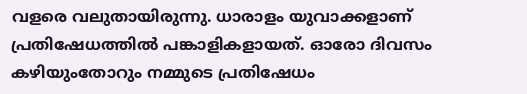വളരെ വലുതായിരുന്നു. ധാരാളം യുവാക്കളാണ് പ്രതിഷേധത്തില്‍ പങ്കാളികളായത്. ഓരോ ദിവസം കഴിയുംതോറും നമ്മുടെ പ്രതിഷേധം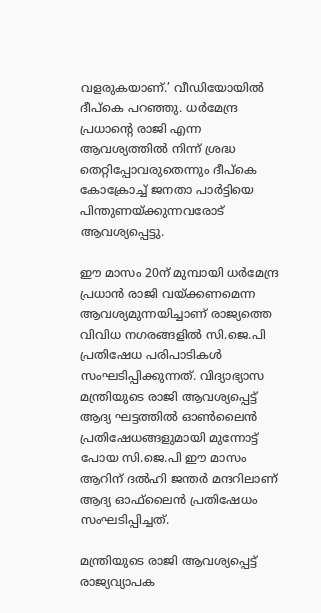വളരുകയാണ്.’ വീഡിയോയില്‍ ദീപ്‌കെ പറഞ്ഞു. ധര്‍മേന്ദ്ര പ്രധാന്റെ രാജി എന്ന ആവശ്യത്തില്‍ നിന്ന് ശ്രദ്ധ തെറ്റിപ്പോവരുതെന്നും ദീപ്‌കെ കോക്രോച്ച് ജനതാ പാര്‍ട്ടിയെ പിന്തുണയ്ക്കുന്നവരോട് ആവശ്യപ്പെട്ടു.

ഈ മാസം 20ന് മുമ്പായി ധര്‍മേന്ദ്ര പ്രധാന്‍ രാജി വയ്ക്കണമെന്ന ആവശ്യമുന്നയിച്ചാണ് രാജ്യത്തെ വിവിധ നഗരങ്ങളില്‍ സി.ജെ.പി പ്രതിഷേധ പരിപാടികള്‍ സംഘടിപ്പിക്കുന്നത്. വിദ്യാഭ്യാസ മന്ത്രിയുടെ രാജി ആവശ്യപ്പെട്ട് ആദ്യ ഘട്ടത്തില്‍ ഓണ്‍ലൈന്‍ പ്രതിഷേധങ്ങളുമായി മുന്നോട്ട് പോയ സി.ജെ.പി ഈ മാസം ആറിന് ദല്‍ഹി ജന്തര്‍ മന്ദറിലാണ് ആദ്യ ഓഫ്‌ലൈന്‍ പ്രതിഷേധം സംഘടിപ്പിച്ചത്.

മന്ത്രിയുടെ രാജി ആവശ്യപ്പെട്ട് രാജ്യവ്യാപക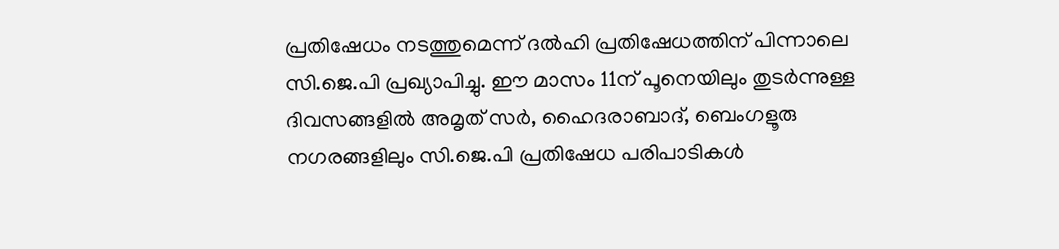പ്രതിഷേധം നടത്തുമെന്ന് ദല്‍ഹി പ്രതിഷേധത്തിന് പിന്നാലെ സി.ജെ.പി പ്രഖ്യാപിച്ചു. ഈ മാസം 11ന് പൂനെയിലും തുടര്‍ന്നുള്ള ദിവസങ്ങളില്‍ അമൃത് സര്‍, ഹൈദരാബാദ്, ബെംഗളൂരു നഗരങ്ങളിലും സി.ജെ.പി പ്രതിഷേധ പരിപാടികള്‍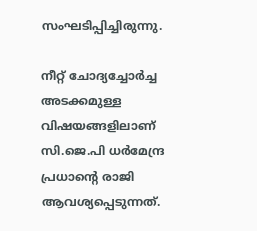സംഘടിപ്പിച്ചിരുന്നു.

നീറ്റ് ചോദ്യച്ചോര്‍ച്ച അടക്കമുള്ള വിഷയങ്ങളിലാണ് സി.ജെ.പി ധര്‍മേന്ദ്ര പ്രധാന്റെ രാജി ആവശ്യപ്പെടുന്നത്.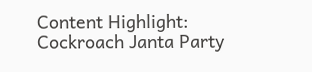Content Highlight: Cockroach Janta Party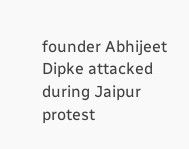founder Abhijeet Dipke attacked during Jaipur protest